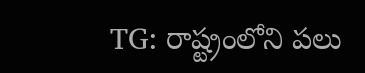TG: రాష్ట్రంలోని పలు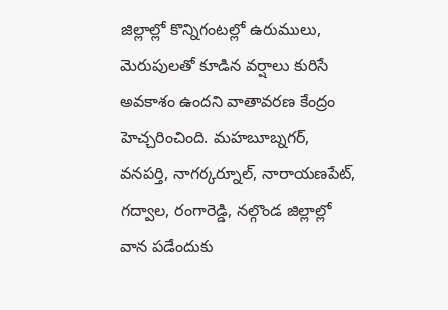జిల్లాల్లో కొన్నిగంటల్లో ఉరుములు, మెరుపులతో కూడిన వర్షాలు కురిసే అవకాశం ఉందని వాతావరణ కేంద్రం హెచ్చరించింది. మహబూబ్నగర్, వనపర్తి, నాగర్కర్నూల్, నారాయణపేట్, గద్వాల, రంగారెడ్డి, నల్గొండ జిల్లాల్లో వాన పడేందుకు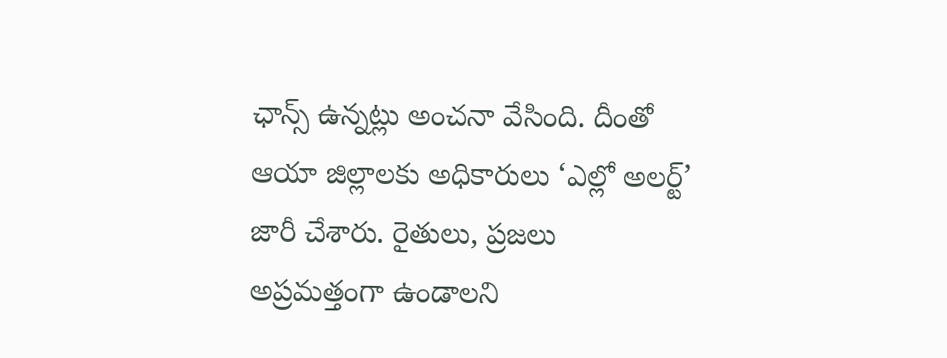ఛాన్స్ ఉన్నట్లు అంచనా వేసింది. దీంతో ఆయా జిల్లాలకు అధికారులు ‘ఎల్లో అలర్ట్’ జారీ చేశారు. రైతులు, ప్రజలు అప్రమత్తంగా ఉండాలని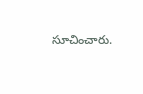సూచించారు.